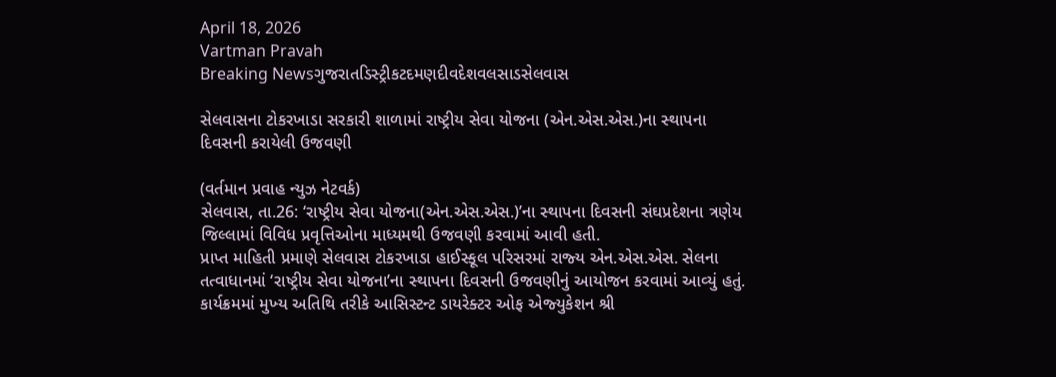April 18, 2026
Vartman Pravah
Breaking Newsગુજરાતડિસ્ટ્રીકટદમણદીવદેશવલસાડસેલવાસ

સેલવાસના ટોકરખાડા સરકારી શાળામાં રાષ્‍ટ્રીય સેવા યોજના (એન.એસ.એસ.)ના સ્‍થાપના દિવસની કરાયેલી ઉજવણી

(વર્તમાન પ્રવાહ ન્‍યુઝ નેટવર્ક)
સેલવાસ, તા.26: ‘રાષ્ટ્રીય સેવા યોજના(એન.એસ.એસ.)’ના સ્‍થાપના દિવસની સંઘપ્રદેશના ત્રણેય જિલ્લામાં વિવિધ પ્રવૃત્તિઓના માધ્‍યમથી ઉજવણી કરવામાં આવી હતી.
પ્રાપ્ત માહિતી પ્રમાણે સેલવાસ ટોકરખાડા હાઈસ્‍કૂલ પરિસરમાં રાજ્‍ય એન.એસ.એસ. સેલના તત્‍વાધાનમાં ‘રાષ્ટ્રીય સેવા યોજના’ના સ્‍થાપના દિવસની ઉજવણીનું આયોજન કરવામાં આવ્‍યું હતું. કાર્યક્રમમાં મુખ્‍ય અતિથિ તરીકે આસિસ્‍ટન્‍ટ ડાયરેક્‍ટર ઓફ એજ્‍યુકેશન શ્રી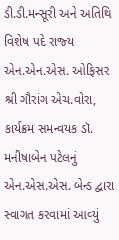ડી.ડી.મન્‍સૂરી અને અતિથિ વિશેષ પદે રાજ્‍ય એન.એન.એસ. ઓફિસર શ્રી ગૌરાંગ એચ.વોરા, કાર્યક્રમ સમન્‍વયક ડૉ. મનીષાબેન પટેલનું એન.એસ.એસ. બેન્‍ડ દ્વારા સ્‍વાગત કરવામાં આવ્‍યું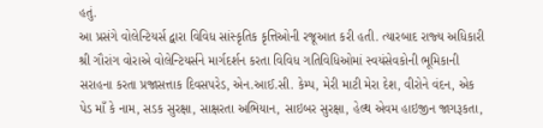હતું.
આ પ્રસંગે વોલેન્‍ટિયર્સ દ્વારા વિવિધ સાંસ્‍કૃતિક કૃત્તિઓની રજૂઆત કરી હતી. ત્‍યારબાદ રાજ્‍ય અધિકારી શ્રી ગૌરાંગ વોરાએ વોલેન્‍ટિયર્સને માર્ગદર્શન કરતા વિવિધ ગતિવિધિઓમાં સ્‍વયંસેવકોની ભૂમિકાની સરાહના કરતા પ્રજાસત્તાક દિવસપરેડ, એન.આઈ.સી. કેમ્‍પ, મેરી માટી મેરા દેશ, વીરોને વંદન, એક પેડ માઁ કે નામ, સડક સુરક્ષા, સાક્ષરતા અભિયાન, સાઇબર સુરક્ષા, હેલ્‍થ એવમ હાઇજીન જાગરૂકતા,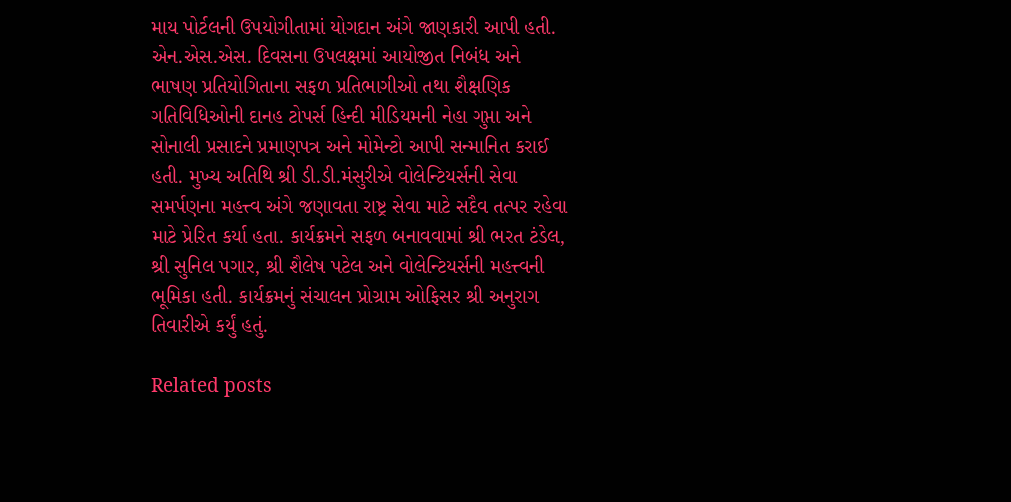માય પોર્ટલની ઉપયોગીતામાં યોગદાન અંગે જાણકારી આપી હતી.
એન.એસ.એસ. દિવસના ઉપલક્ષમાં આયોજીત નિબંધ અને ભાષણ પ્રતિયોગિતાના સફળ પ્રતિભાગીઓ તથા શૈક્ષણિક ગતિવિધિઓની દાનહ ટોપર્સ હિન્‍દી મીડિયમની નેહા ગુપ્તા અને સોનાલી પ્રસાદને પ્રમાણપત્ર અને મોમેન્‍ટો આપી સન્‍માનિત કરાઈ હતી. મુખ્‍ય અતિથિ શ્રી ડી.ડી.મંસુરીએ વોલેન્‍ટિયર્સની સેવા સમર્પણના મહત્ત્વ અંગે જણાવતા રાષ્ટ્ર સેવા માટે સદૈવ તત્‍પર રહેવા માટે પ્રેરિત કર્યા હતા. કાર્યક્રમને સફળ બનાવવામાં શ્રી ભરત ટંડેલ, શ્રી સુનિલ પગાર, શ્રી શૈલેષ પટેલ અને વોલેન્‍ટિયર્સની મહત્ત્વની ભૂમિકા હતી. કાર્યક્રમનું સંચાલન પ્રોગ્રામ ઓફિસર શ્રી અનુરાગ તિવારીએ કર્યું હતું.

Related posts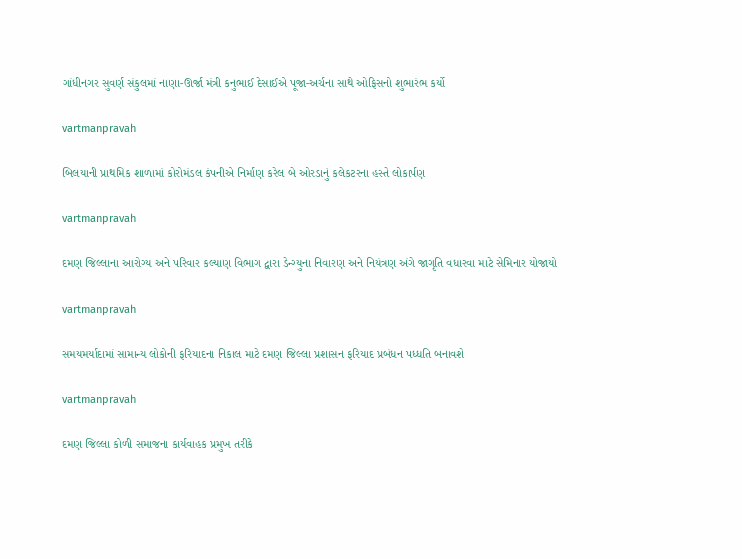ગાંધીનગર સુવર્ણ સંકુલમાં નાણા-ઊર્જા મંત્રી કનુભાઈ દેસાઈએ પૂજા-અર્ચના સાથે ઓફિસનો શુભારંભ કર્યો

vartmanpravah

બિલયાની પ્રાથમિક શાળામાં કોરોમંડલ કંપનીએ નિર્માણ કરેલ બે ઓરડાનું કલેકટરના હસ્‍તે લોકાર્પણ

vartmanpravah

દમણ જિલ્લાના આરોગ્‍ય અને પરિવાર કલ્‍યાણ વિભાગ દ્વારા ડેન્‍ગ્‍યુના નિવારણ અને નિયંત્રણ અંગે જાગૃતિ વધારવા માટે સેમિનાર યોજાયો

vartmanpravah

સમયમર્યાદામાં સામાન્‍ય લોકોની ફરિયાદના નિકાલ માટે દમણ જિલ્લા પ્રશાસન ફરિયાદ પ્રબંધન પધ્‍ધતિ બનાવશે

vartmanpravah

દમણ જિલ્લા કોળી સમાજના કાર્યવાહક પ્રમુખ તરીકે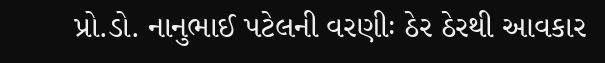પ્રો.ડો. નાનુભાઈ પટેલની વરણીઃ ઠેર ઠેરથી આવકાર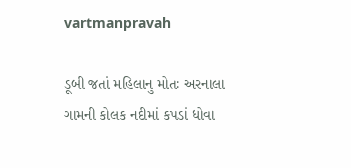vartmanpravah

ડૂબી જતાં મહિલાનુ મોતઃ અરનાલા ગામની કોલક નદીમાં કપડાં ધોવા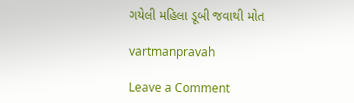ગયેલી મહિલા ડૂબી જવાથી મોત

vartmanpravah

Leave a Comment